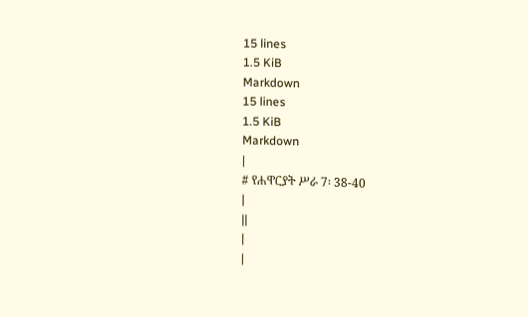15 lines
1.5 KiB
Markdown
15 lines
1.5 KiB
Markdown
|
# የሐዋርያት ሥራ 7፡ 38-40
|
||
|
|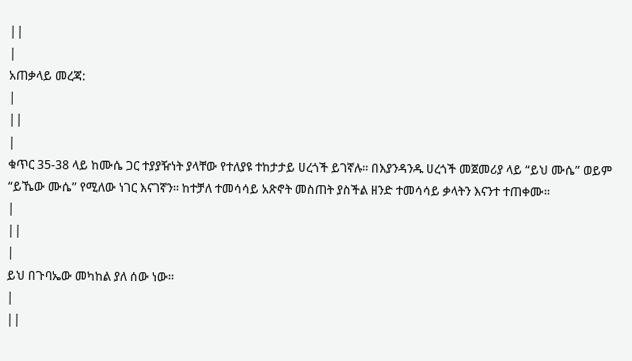||
|
አጠቃላይ መረጃ:
|
||
|
ቁጥር 35-38 ላይ ከሙሴ ጋር ተያያዥነት ያላቸው የተለያዩ ተከታታይ ሀረጎች ይገኛሉ፡፡ በእያንዳንዱ ሀረጎች መጀመሪያ ላይ “ይህ ሙሴ” ወይም “ይኼው ሙሴ” የሚለው ነገር እናገኛን፡፡ ከተቻለ ተመሳሳይ አጽኖት መስጠት ያስችል ዘንድ ተመሳሳይ ቃላትን እናንተ ተጠቀሙ፡፡
|
||
|
ይህ በጉባኤው መካከል ያለ ሰው ነው፡፡
|
||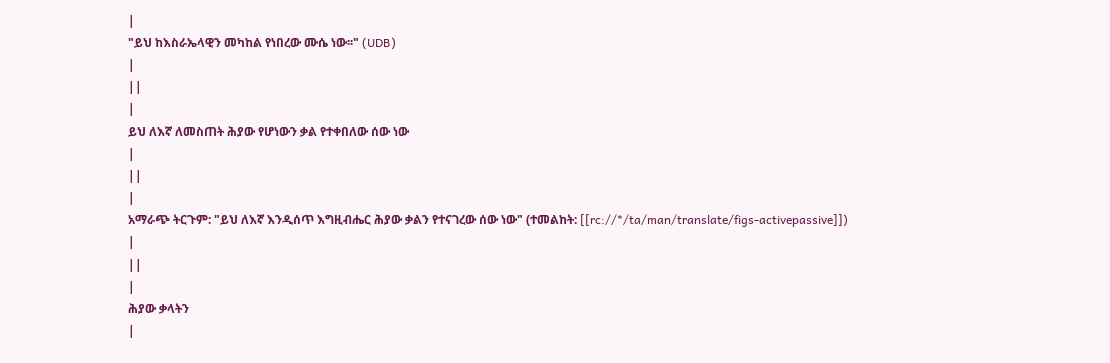|
"ይህ ከእስራኤላዊን መካከል የነበረው ሙሴ ነው፡፡" (UDB)
|
||
|
ይህ ለእኛ ለመስጠት ሕያው የሆነውን ቃል የተቀበለው ሰው ነው
|
||
|
አማራጭ ትርጉም: "ይህ ለእኛ እንዲሰጥ እግዚብሔር ሕያው ቃልን የተናገረው ሰው ነው" (ተመልከት: [[rc://*/ta/man/translate/figs-activepassive]])
|
||
|
ሕያው ቃላትን
|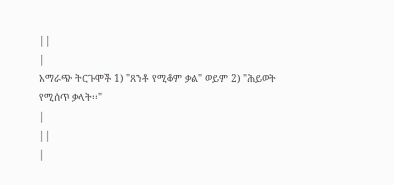||
|
አማራጭ ትርጉሞች 1) "ጸንቶ የሚቆም ቃል" ወይም 2) "ሕይወት የሚሰጥ ቃላት፡፡"
|
||
|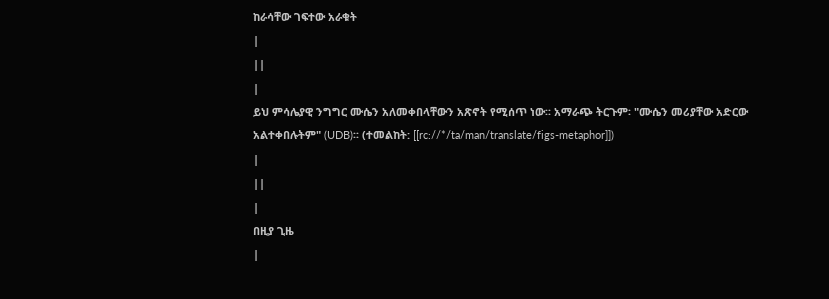ከራሳቸው ገፍተው አራቁት
|
||
|
ይህ ምሳሌያዊ ንግግር ሙሴን አለመቀበላቸውን አጽኖት የሚሰጥ ነው፡፡ አማራጭ ትርጉም፡ "ሙሴን መሪያቸው አድርው አልተቀበሉትም" (UDB)፡፡ (ተመልከት: [[rc://*/ta/man/translate/figs-metaphor]])
|
||
|
በዚያ ጊዜ
|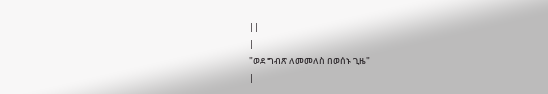||
|
"ወደ ግብጽ ለመመለስ በወሰኑ ጊዜ"
|